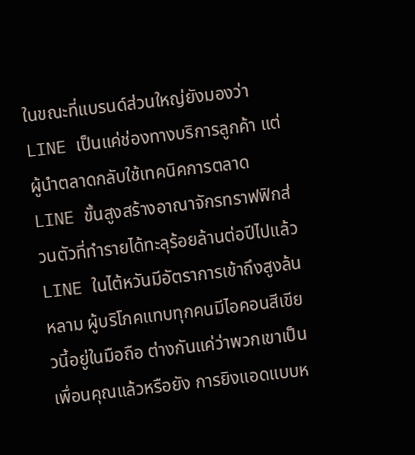ในขณะที่แบรนด์ส่วนใหญ่ยังมองว่า LINE เป็นแค่ช่องทางบริการลูกค้า แต่ผู้นำตลาดกลับใช้เทคนิคการตลาด LINE ขั้นสูงสร้างอาณาจักรทราฟฟิกส่วนตัวที่ทำรายได้ทะลุร้อยล้านต่อปีไปแล้ว LINE ในไต้หวันมีอัตราการเข้าถึงสูงล้นหลาม ผู้บริโภคแทบทุกคนมีไอคอนสีเขียวนี้อยู่ในมือถือ ต่างกันแค่ว่าพวกเขาเป็นเพื่อนคุณแล้วหรือยัง การยิงแอดแบบห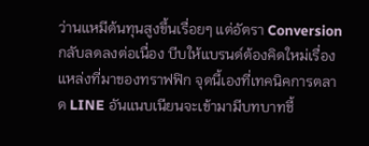ว่านแหมีต้นทุนสูงขึ้นเรื่อยๆ แต่อัตรา Conversion กลับลดลงต่อเนื่อง บีบให้แบรนด์ต้องคิดใหม่เรื่องแหล่งที่มาของทราฟฟิก จุดนี้เองที่เทคนิคการตลาด LINE อันแนบเนียนจะเข้ามามีบทบาทชี้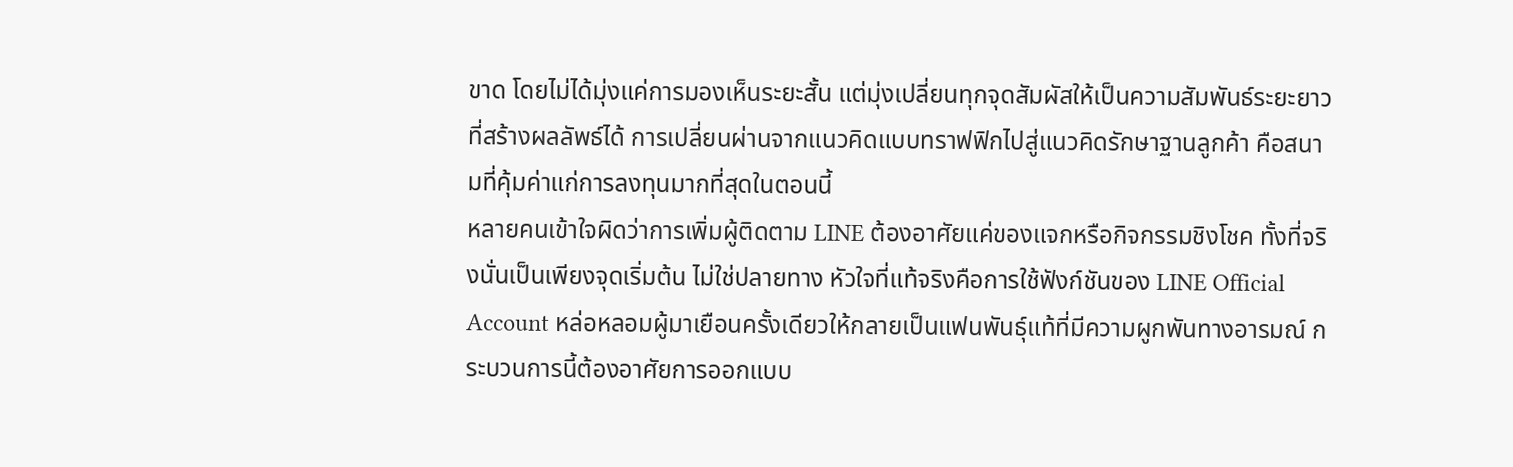ขาด โดยไม่ได้มุ่งแค่การมองเห็นระยะสั้น แต่มุ่งเปลี่ยนทุกจุดสัมผัสให้เป็นความสัมพันธ์ระยะยาวที่สร้างผลลัพธ์ได้ การเปลี่ยนผ่านจากแนวคิดแบบทราฟฟิกไปสู่แนวคิดรักษาฐานลูกค้า คือสนามที่คุ้มค่าแก่การลงทุนมากที่สุดในตอนนี้
หลายคนเข้าใจผิดว่าการเพิ่มผู้ติดตาม LINE ต้องอาศัยแค่ของแจกหรือกิจกรรมชิงโชค ทั้งที่จริงนั่นเป็นเพียงจุดเริ่มต้น ไม่ใช่ปลายทาง หัวใจที่แท้จริงคือการใช้ฟังก์ชันของ LINE Official Account หล่อหลอมผู้มาเยือนครั้งเดียวให้กลายเป็นแฟนพันธุ์แท้ที่มีความผูกพันทางอารมณ์ กระบวนการนี้ต้องอาศัยการออกแบบ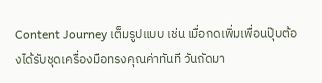Content Journey เต็มรูปแบบ เช่น เมื่อกดเพิ่มเพื่อนปุ๊บต้องได้รับชุดเครื่องมือทรงคุณค่าทันที วันถัดมา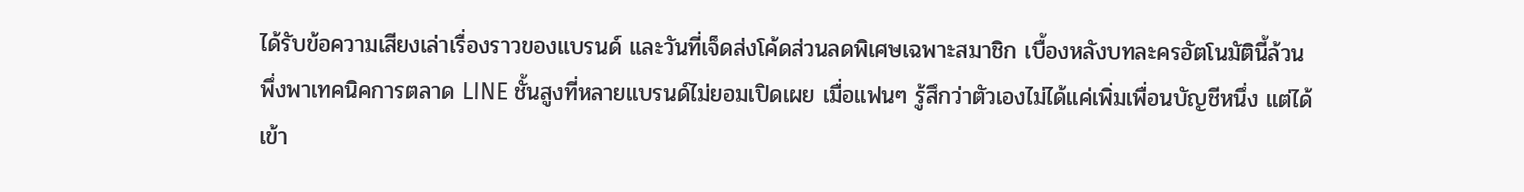ได้รับข้อความเสียงเล่าเรื่องราวของแบรนด์ และวันที่เจ็ดส่งโค้ดส่วนลดพิเศษเฉพาะสมาชิก เบื้องหลังบทละครอัตโนมัตินี้ล้วนพึ่งพาเทคนิคการตลาด LINE ชั้นสูงที่หลายแบรนด์ไม่ยอมเปิดเผย เมื่อแฟนๆ รู้สึกว่าตัวเองไม่ได้แค่เพิ่มเพื่อนบัญชีหนึ่ง แต่ได้เข้า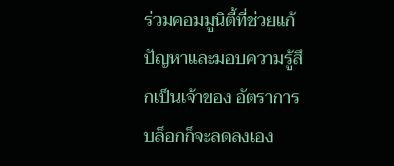ร่วมคอมมูนิตี้ที่ช่วยแก้ปัญหาและมอบความรู้สึกเป็นเจ้าของ อัตราการบล็อกก็จะลดลงเอง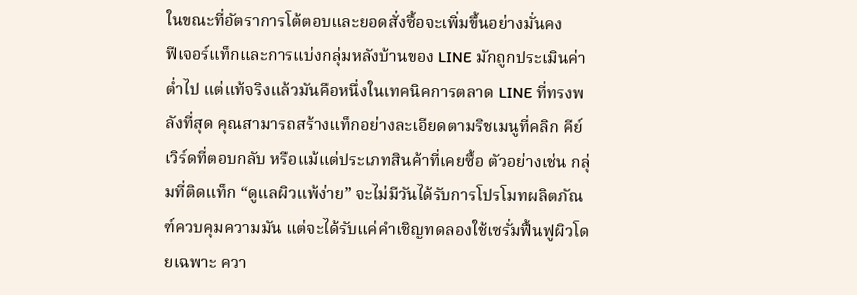ในขณะที่อัตราการโต้ตอบและยอดสั่งซื้อจะเพิ่มขึ้นอย่างมั่นคง
ฟีเจอร์แท็กและการแบ่งกลุ่มหลังบ้านของ LINE มักถูกประเมินค่าต่ำไป แต่แท้จริงแล้วมันคือหนึ่งในเทคนิคการตลาด LINE ที่ทรงพลังที่สุด คุณสามารถสร้างแท็กอย่างละเอียดตามริชเมนูที่คลิก คีย์เวิร์ดที่ตอบกลับ หรือแม้แต่ประเภทสินค้าที่เคยซื้อ ตัวอย่างเช่น กลุ่มที่ติดแท็ก “ดูแลผิวแพ้ง่าย” จะไม่มีวันได้รับการโปรโมทผลิตภัณฑ์ควบคุมความมัน แต่จะได้รับแค่คำเชิญทดลองใช้เซรั่มฟื้นฟูผิวโดยเฉพาะ ควา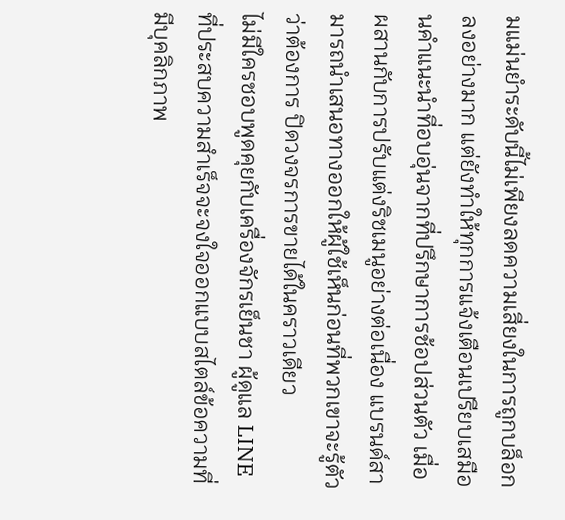มแม่นยำระดับนี้ไม่เพียงลดความเสี่ยงในการถูกบล็อกลงอย่างมาก แต่ยังทำให้ทุกการแจ้งเตือนเปรียบเสมือนคำแนะนำที่อบอุ่นจากที่ปรึกษาการช้อปส่วนตัว เมื่อผสานกับการปรับแต่งริชเมนูอย่างต่อเนื่อง แบรนด์สามารถนำเสนอทางออกให้ผู้ใช้เห็นก่อนที่พวกเขาจะรู้ตัวว่าต้องการ ปิดวงจรการขายได้ในคราวเดียว
ไม่มีใครชอบพูดคุยกับเครื่องจักรเย็นชา ผู้ดูแล LINE ที่ประสบความสำเร็จจะจงใจออกแบบสไตล์ข้อความที่มีบุคลิกภาพ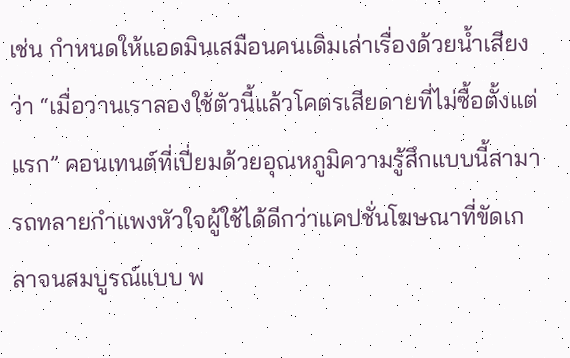เช่น กำหนดให้แอดมินเสมือนคนเดิมเล่าเรื่องด้วยน้ำเสียงว่า “เมื่อวานเราลองใช้ตัวนี้แล้วโคตรเสียดายที่ไม่ซื้อตั้งแต่แรก” คอนเทนต์ที่เปี่ยมด้วยอุณหภูมิความรู้สึกแบบนี้สามารถทลายกำแพงหัวใจผู้ใช้ได้ดีกว่าแคปชั่นโฆษณาที่ขัดเกลาจนสมบูรณ์แบบ พ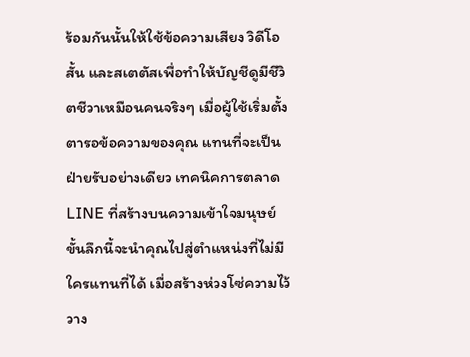ร้อมกันนั้นให้ใช้ข้อความเสียง วิดีโอสั้น และสเตตัสเพื่อทำให้บัญชีดูมีชีวิตชีวาเหมือนคนจริงๆ เมื่อผู้ใช้เริ่มตั้งตารอข้อความของคุณ แทนที่จะเป็นฝ่ายรับอย่างเดียว เทคนิคการตลาด LINE ที่สร้างบนความเข้าใจมนุษย์ขั้นลึกนี้จะนำคุณไปสู่ตำแหน่งที่ไม่มีใครแทนที่ได้ เมื่อสร้างห่วงโซ่ความไว้วาง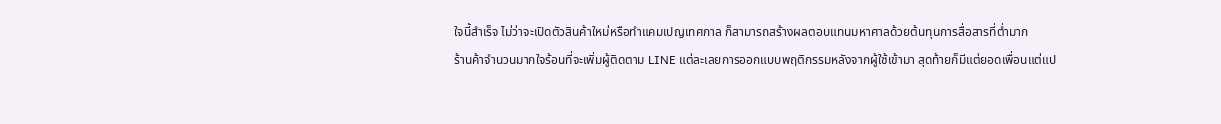ใจนี้สำเร็จ ไม่ว่าจะเปิดตัวสินค้าใหม่หรือทำแคมเปญเทศกาล ก็สามารถสร้างผลตอบแทนมหาศาลด้วยต้นทุนการสื่อสารที่ต่ำมาก
ร้านค้าจำนวนมากใจร้อนที่จะเพิ่มผู้ติดตาม LINE แต่ละเลยการออกแบบพฤติกรรมหลังจากผู้ใช้เข้ามา สุดท้ายก็มีแต่ยอดเพื่อนแต่แป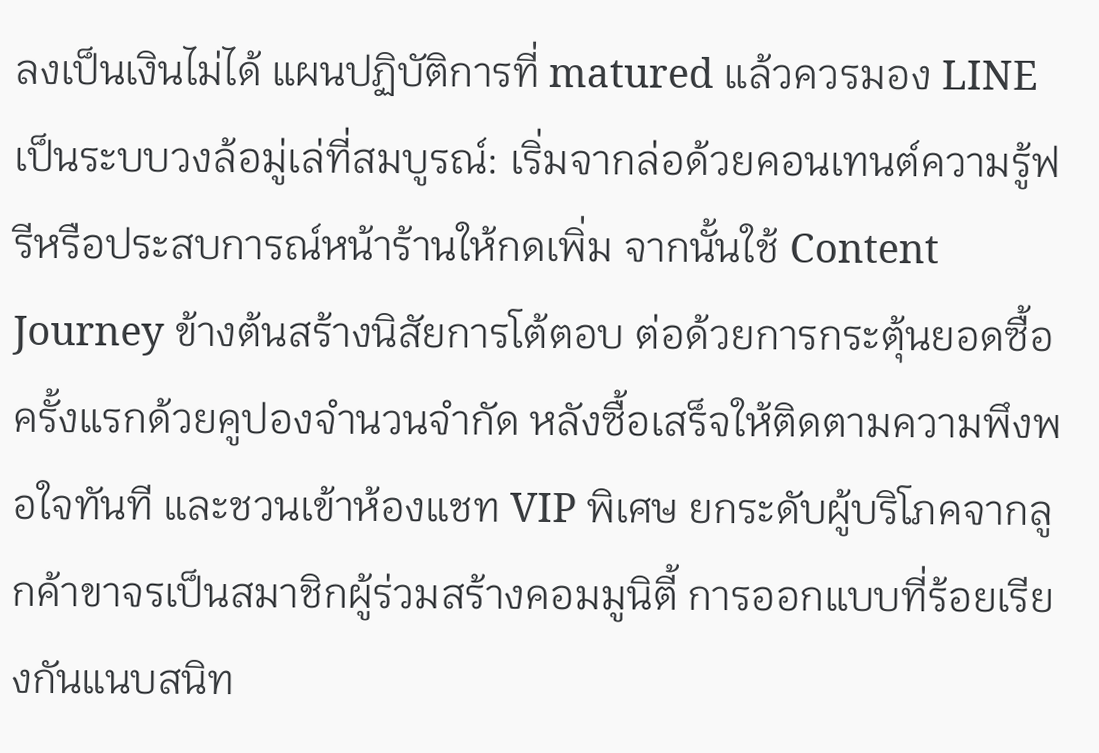ลงเป็นเงินไม่ได้ แผนปฏิบัติการที่ matured แล้วควรมอง LINE เป็นระบบวงล้อมู่เล่ที่สมบูรณ์: เริ่มจากล่อด้วยคอนเทนต์ความรู้ฟรีหรือประสบการณ์หน้าร้านให้กดเพิ่ม จากนั้นใช้ Content Journey ข้างต้นสร้างนิสัยการโต้ตอบ ต่อด้วยการกระตุ้นยอดซื้อครั้งแรกด้วยคูปองจำนวนจำกัด หลังซื้อเสร็จให้ติดตามความพึงพอใจทันที และชวนเข้าห้องแชท VIP พิเศษ ยกระดับผู้บริโภคจากลูกค้าขาจรเป็นสมาชิกผู้ร่วมสร้างคอมมูนิตี้ การออกแบบที่ร้อยเรียงกันแนบสนิท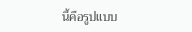นี้คือรูปแบบ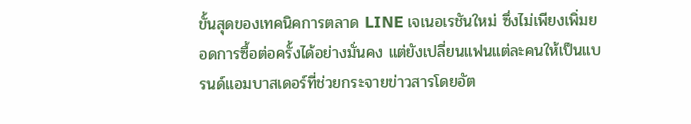ขั้นสุดของเทคนิคการตลาด LINE เจเนอเรชันใหม่ ซึ่งไม่เพียงเพิ่มยอดการซื้อต่อครั้งได้อย่างมั่นคง แต่ยังเปลี่ยนแฟนแต่ละคนให้เป็นแบรนด์แอมบาสเดอร์ที่ช่วยกระจายข่าวสารโดยอัต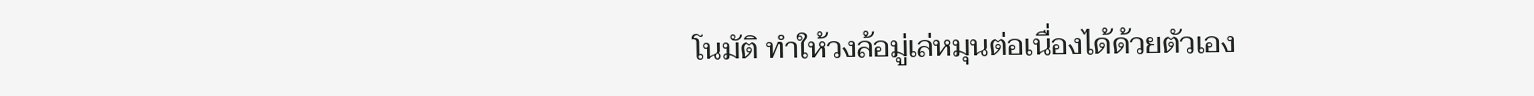โนมัติ ทำให้วงล้อมู่เล่หมุนต่อเนื่องได้ด้วยตัวเอง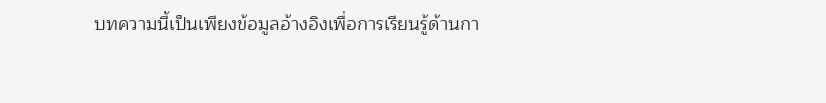บทความนี้เป็นเพียงข้อมูลอ้างอิงเพื่อการเรียนรู้ด้านกา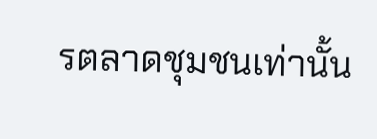รตลาดชุมชนเท่านั้น